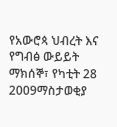የአውሮጳ ህብረት እና የግብፅ ውይይት
ማክሰኞ፣ የካቲት 28 2009ማስታወቂያ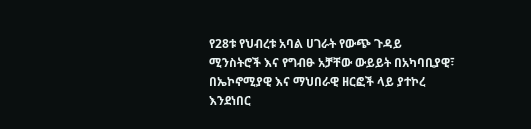የ28ቱ የህብረቱ አባል ሀገራት የውጭ ጉዳይ ሚንስትሮች እና የግብፁ አቻቸው ውይይት በአካባቢያዊ፣ በኤኮኖሚያዊ እና ማህበራዊ ዘርፎች ላይ ያተኮረ እንደነበር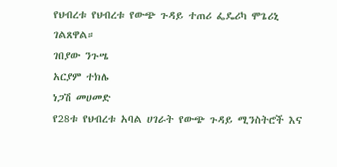የህብረቱ የህብረቱ የውጭ ጉዳይ ተጠሪ ፌዴሪካ ሞጌሪኒ ገልጸዋል።
ገበያው ንጉሤ
አርያም ተክሌ
ነጋሽ መሀመድ
የ28ቱ የህብረቱ አባል ሀገራት የውጭ ጉዳይ ሚንስትሮች እና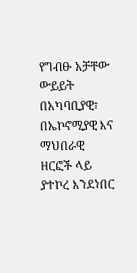የግብፁ አቻቸው ውይይት በአካባቢያዊ፣ በኤኮኖሚያዊ እና ማህበራዊ ዘርፎች ላይ ያተኮረ እንደነበር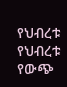የህብረቱ የህብረቱ የውጭ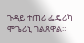ጉዳይ ተጠሪ ፌዴሪካ ሞጌሪኒ ገልጸዋል።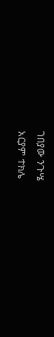ገበያው ንጉሤ
አርያም ተክሌ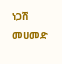ነጋሽ መሀመድ